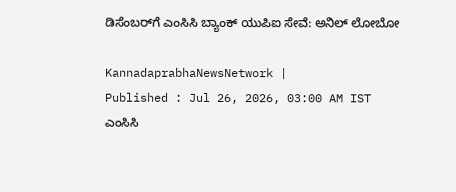ಡಿಸೆಂಬರ್‌ಗೆ ಎಂಸಿಸಿ ಬ್ಯಾಂಕ್‌ ಯುಪಿಐ ಸೇವೆ: ಅನಿಲ್‌ ಲೋಬೋ

KannadaprabhaNewsNetwork |
Published : Jul 26, 2026, 03:00 AM IST
ಎಂಸಿಸಿ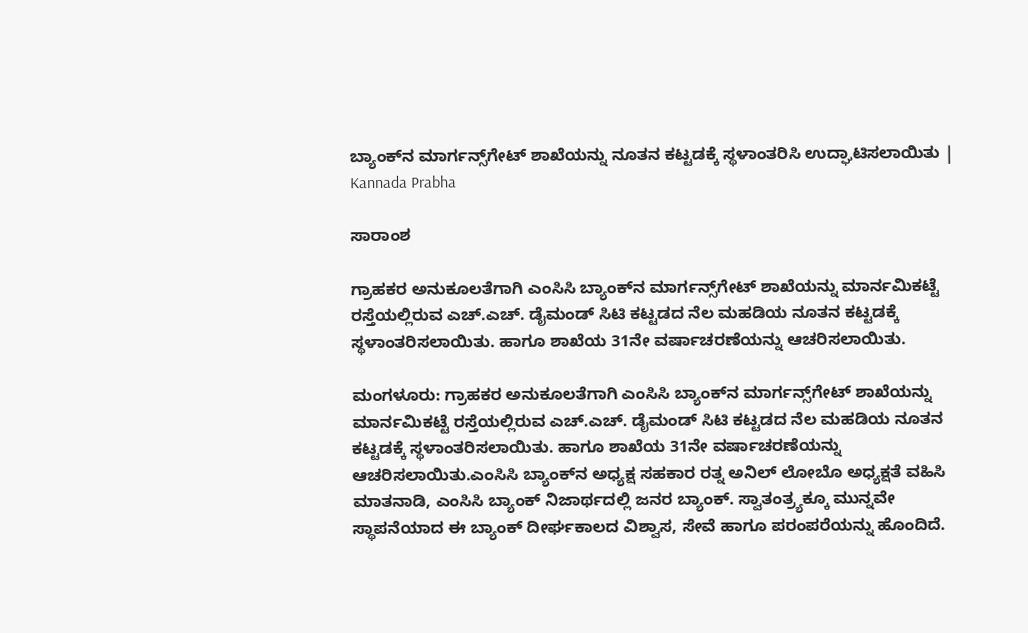ಬ್ಯಾಂಕ್‌ನ ಮಾರ್ಗನ್ಸ್‌ಗೇಟ್‌ ಶಾಖೆಯನ್ನು ನೂತನ ಕಟ್ಟಡಕ್ಕೆ ಸ್ಥಳಾಂತರಿಸಿ ಉದ್ಘಾಟಿಸಲಾಯಿತು | Kannada Prabha

ಸಾರಾಂಶ

ಗ್ರಾಹಕರ ಅನುಕೂಲತೆಗಾಗಿ ಎಂಸಿಸಿ ಬ್ಯಾಂಕ್‌ನ ಮಾರ್ಗನ್ಸ್‌ಗೇಟ್ ಶಾಖೆಯನ್ನು ಮಾರ್ನಮಿಕಟ್ಟೆ ರಸ್ತೆಯಲ್ಲಿರುವ ಎಚ್.ಎಚ್. ಡೈಮಂಡ್ ಸಿಟಿ ಕಟ್ಟಡದ ನೆಲ ಮಹಡಿಯ ನೂತನ ಕಟ್ಟಡಕ್ಕೆ ಸ್ಥಳಾಂತರಿಸಲಾಯಿತು. ಹಾಗೂ ಶಾಖೆಯ 31ನೇ ವರ್ಷಾಚರಣೆಯನ್ನು ಆಚರಿಸಲಾಯಿತು.

ಮಂಗಳೂರು: ಗ್ರಾಹಕರ ಅನುಕೂಲತೆಗಾಗಿ ಎಂಸಿಸಿ ಬ್ಯಾಂಕ್‌ನ ಮಾರ್ಗನ್ಸ್‌ಗೇಟ್ ಶಾಖೆಯನ್ನು ಮಾರ್ನಮಿಕಟ್ಟೆ ರಸ್ತೆಯಲ್ಲಿರುವ ಎಚ್.ಎಚ್. ಡೈಮಂಡ್ ಸಿಟಿ ಕಟ್ಟಡದ ನೆಲ ಮಹಡಿಯ ನೂತನ ಕಟ್ಟಡಕ್ಕೆ ಸ್ಥಳಾಂತರಿಸಲಾಯಿತು. ಹಾಗೂ ಶಾಖೆಯ 31ನೇ ವರ್ಷಾಚರಣೆಯನ್ನು ಆಚರಿಸಲಾಯಿತು.ಎಂಸಿಸಿ ಬ್ಯಾಂಕ್‌ನ ಅಧ್ಯಕ್ಷ ಸಹಕಾರ ರತ್ನ ಅನಿಲ್ ಲೋಬೊ ಅಧ್ಯಕ್ಷತೆ ವಹಿಸಿ ಮಾತನಾಡಿ, ಎಂಸಿಸಿ ಬ್ಯಾಂಕ್‌ ನಿಜಾರ್ಥದಲ್ಲಿ ಜನರ ಬ್ಯಾಂಕ್. ಸ್ವಾತಂತ್ರ್ಯಕ್ಕೂ ಮುನ್ನವೇ ಸ್ಥಾಪನೆಯಾದ ಈ ಬ್ಯಾಂಕ್ ದೀರ್ಘಕಾಲದ ವಿಶ್ವಾಸ, ಸೇವೆ ಹಾಗೂ ಪರಂಪರೆಯನ್ನು ಹೊಂದಿದೆ.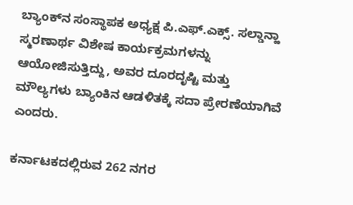ಬ್ಯಾಂಕ್‌ನ ಸಂಸ್ಥಾಪಕ ಅಧ್ಯಕ್ಷ ಪಿ.ಎಫ್.ಎಕ್ಸ್. ಸಲ್ಡಾನ್ಹಾ ಸ್ಮರಣಾರ್ಥ ವಿಶೇಷ ಕಾರ್ಯಕ್ರಮಗಳನ್ನು ಆಯೋಜಿಸುತ್ತಿದ್ದು, ಅವರ ದೂರದೃಷ್ಟಿ ಮತ್ತು ಮೌಲ್ಯಗಳು ಬ್ಯಾಂಕಿನ ಆಡಳಿತಕ್ಕೆ ಸದಾ ಪ್ರೇರಣೆಯಾಗಿವೆ ಎಂದರು.

ಕರ್ನಾಟಕದಲ್ಲಿರುವ 262 ನಗರ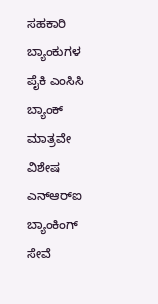ಸಹಕಾರಿ ಬ್ಯಾಂಕುಗಳ ಪೈಕಿ ಎಂಸಿಸಿ ಬ್ಯಾಂಕ್ ಮಾತ್ರವೇ ವಿಶೇಷ ಎನ್‌ಆರ್‌ಐ ಬ್ಯಾಂಕಿಂಗ್ ಸೇವೆ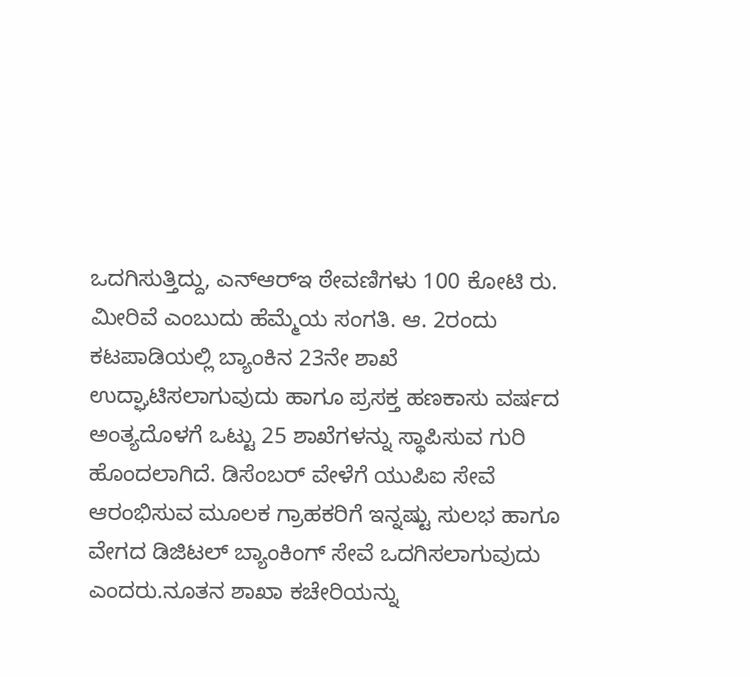ಒದಗಿಸುತ್ತಿದ್ದು, ಎನ್‌ಆರ್‌ಇ ಠೇವಣಿಗಳು 100 ಕೋಟಿ ರು. ಮೀರಿವೆ ಎಂಬುದು ಹೆಮ್ಮೆಯ ಸಂಗತಿ. ಆ. 2ರಂದು ಕಟಪಾಡಿಯಲ್ಲಿ ಬ್ಯಾಂಕಿನ 23ನೇ ಶಾಖೆ ಉದ್ಘಾಟಿಸಲಾಗುವುದು ಹಾಗೂ ಪ್ರಸಕ್ತ ಹಣಕಾಸು ವರ್ಷದ ಅಂತ್ಯದೊಳಗೆ ಒಟ್ಟು 25 ಶಾಖೆಗಳನ್ನು ಸ್ಥಾಪಿಸುವ ಗುರಿ ಹೊಂದಲಾಗಿದೆ. ಡಿಸೆಂಬರ್ ವೇಳೆಗೆ ಯುಪಿಐ ಸೇವೆ ಆರಂಭಿಸುವ ಮೂಲಕ ಗ್ರಾಹಕರಿಗೆ ಇನ್ನಷ್ಟು ಸುಲಭ ಹಾಗೂ ವೇಗದ ಡಿಜಿಟಲ್ ಬ್ಯಾಂಕಿಂಗ್ ಸೇವೆ ಒದಗಿಸಲಾಗುವುದು ಎಂದರು.ನೂತನ ಶಾಖಾ ಕಚೇರಿಯನ್ನು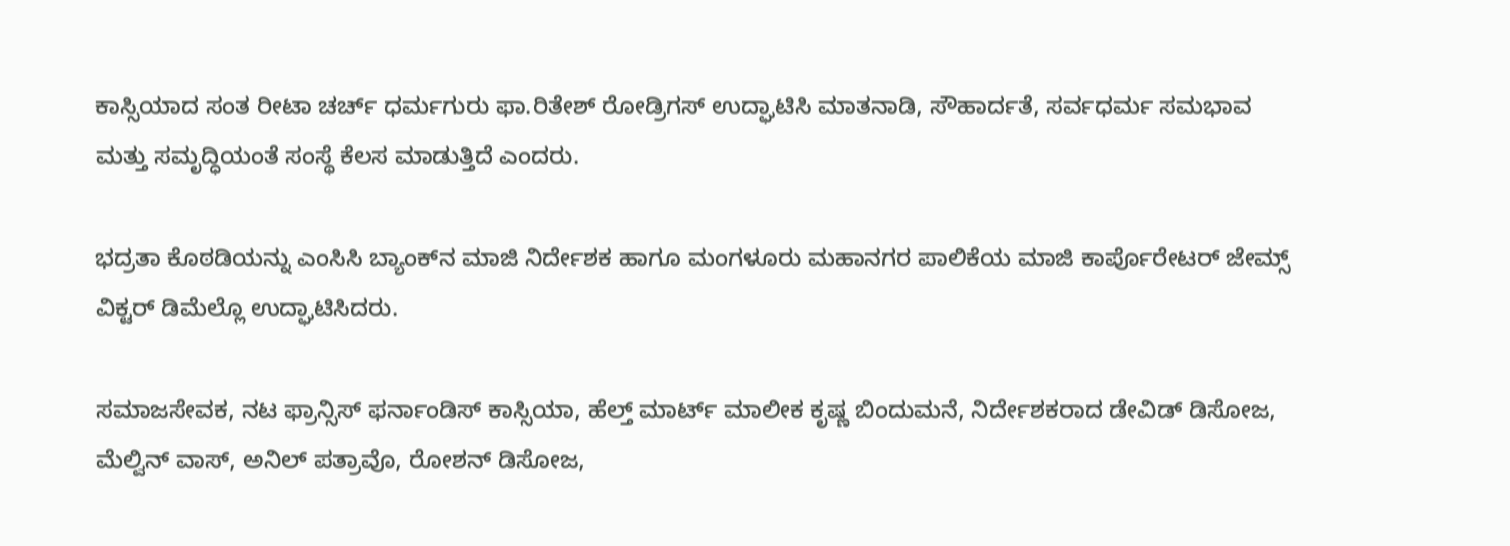ಕಾಸ್ಸಿಯಾದ ಸಂತ ರೀಟಾ ಚರ್ಚ್‌ ಧರ್ಮಗುರು ಫಾ.ರಿತೇಶ್ ರೋಡ್ರಿಗಸ್ ಉದ್ಘಾಟಿಸಿ ಮಾತನಾಡಿ, ಸೌಹಾರ್ದತೆ, ಸರ್ವಧರ್ಮ ಸಮಭಾವ ಮತ್ತು ಸಮೃದ್ಧಿಯಂತೆ ಸಂಸ್ಥೆ ಕೆಲಸ ಮಾಡುತ್ತಿದೆ ಎಂದರು.

ಭದ್ರತಾ ಕೊಠಡಿಯನ್ನು ಎಂಸಿಸಿ ಬ್ಯಾಂಕ್‌ನ ಮಾಜಿ ನಿರ್ದೇಶಕ ಹಾಗೂ ಮಂಗಳೂರು ಮಹಾನಗರ ಪಾಲಿಕೆಯ ಮಾಜಿ ಕಾರ್ಪೊರೇಟರ್ ಜೇಮ್ಸ್ ವಿಕ್ಟರ್ ಡಿಮೆಲ್ಲೊ ಉದ್ಘಾಟಿಸಿದರು.

ಸಮಾಜಸೇವಕ, ನಟ ಫ್ರಾನ್ಸಿಸ್ ಫರ್ನಾಂಡಿಸ್ ಕಾಸ್ಸಿಯಾ, ಹೆಲ್ತ್ ಮಾರ್ಟ್‌ ಮಾಲೀಕ ಕೃಷ್ಣ ಬಿಂದುಮನೆ, ನಿರ್ದೇಶಕರಾದ ಡೇವಿಡ್ ಡಿಸೋಜ, ಮೆಲ್ವಿನ್ ವಾಸ್, ಅನಿಲ್ ಪತ್ರಾವೊ, ರೋಶನ್ ಡಿಸೋಜ,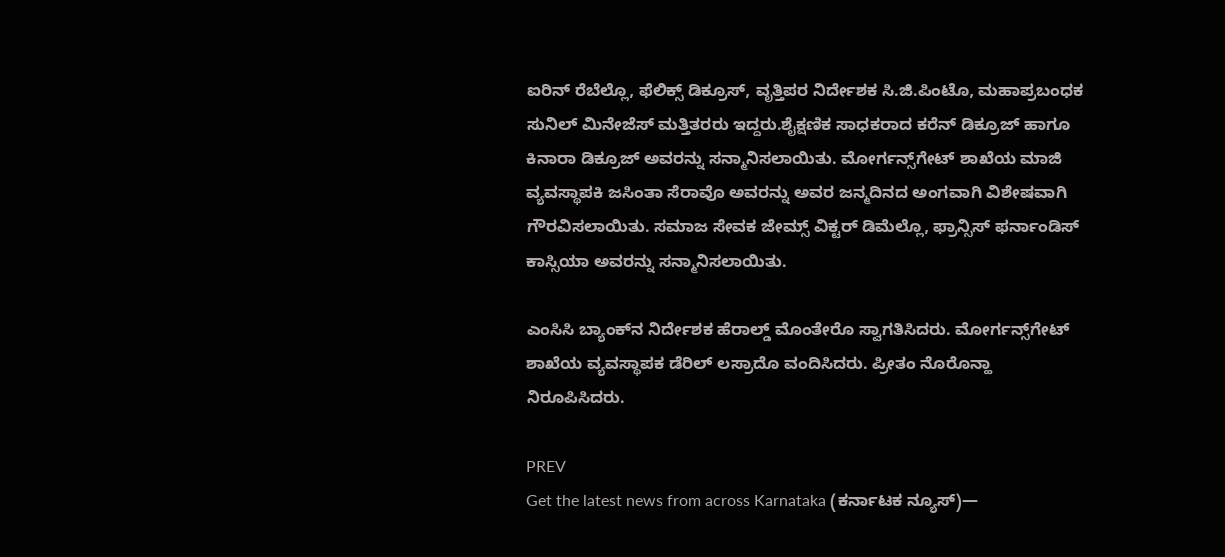ಐರಿನ್ ರೆಬೆಲ್ಲೊ, ಫೆಲಿಕ್ಸ್ ಡಿಕ್ರೂಸ್, ವೃತ್ತಿಪರ ನಿರ್ದೇಶಕ ಸಿ.ಜಿ.ಪಿಂಟೊ, ಮಹಾಪ್ರಬಂಧಕ ಸುನಿಲ್ ಮಿನೇಜೆಸ್ ಮತ್ತಿತರರು ಇದ್ದರು.ಶೈಕ್ಷಣಿಕ ಸಾಧಕರಾದ ಕರೆನ್ ಡಿಕ್ರೂಜ್ ಹಾಗೂ ಕಿನಾರಾ ಡಿಕ್ರೂಜ್ ಅವರನ್ನು ಸನ್ಮಾನಿಸಲಾಯಿತು. ಮೋರ್ಗನ್ಸ್‌ಗೇಟ್ ಶಾಖೆಯ ಮಾಜಿ ವ್ಯವಸ್ಥಾಪಕಿ ಜಸಿಂತಾ ಸೆರಾವೊ ಅವರನ್ನು ಅವರ ಜನ್ಮದಿನದ ಅಂಗವಾಗಿ ವಿಶೇಷವಾಗಿ ಗೌರವಿಸಲಾಯಿತು. ಸಮಾಜ ಸೇವಕ ಜೇಮ್ಸ್ ವಿಕ್ಟರ್ ಡಿಮೆಲ್ಲೊ, ಫ್ರಾನ್ಸಿಸ್ ಫರ್ನಾಂಡಿಸ್ ಕಾಸ್ಸಿಯಾ ಅವರನ್ನು ಸನ್ಮಾನಿಸಲಾಯಿತು.

ಎಂಸಿಸಿ ಬ್ಯಾಂಕ್‌ನ ನಿರ್ದೇಶಕ ಹೆರಾಲ್ಡ್ ಮೊಂತೇರೊ ಸ್ವಾಗತಿಸಿದರು. ಮೋರ್ಗನ್ಸ್‌ಗೇಟ್ ಶಾಖೆಯ ವ್ಯವಸ್ಥಾಪಕ ಡೆರಿಲ್ ಲಸ್ರಾದೊ ವಂದಿಸಿದರು. ಪ್ರೀತಂ ನೊರೊನ್ಹಾ ನಿರೂಪಿಸಿದರು.

PREV
Get the latest news from across Karnataka (ಕರ್ನಾಟಕ ನ್ಯೂಸ್)—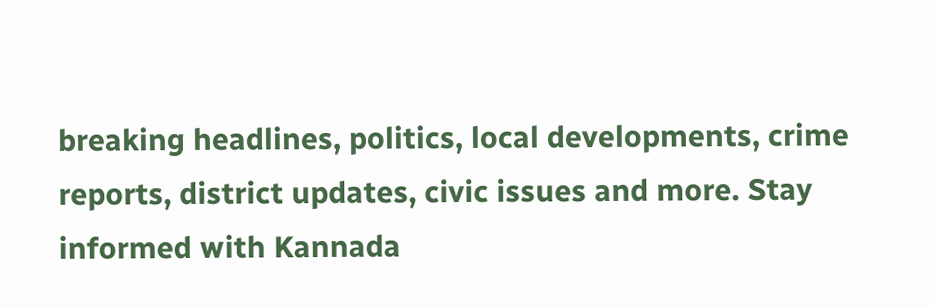breaking headlines, politics, local developments, crime reports, district updates, civic issues and more. Stay informed with Kannada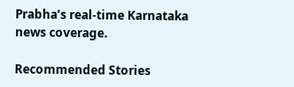Prabha’s real‑time Karnataka news coverage.

Recommended Stories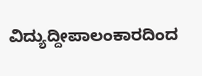ವಿದ್ಯುದ್ದೀಪಾಲಂಕಾರದಿಂದ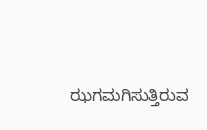ಝಗಮಗಿಸುತ್ತಿರುವ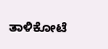ತಾಳಿಕೋಟೆ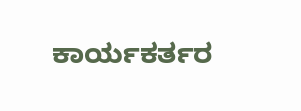ಕಾರ್ಯಕರ್ತರ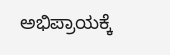ಅಭಿಪ್ರಾಯಕ್ಕೆ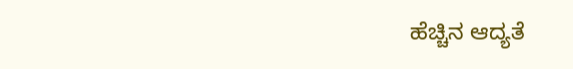ಹೆಚ್ಚಿನ ಆದ್ಯತೆ